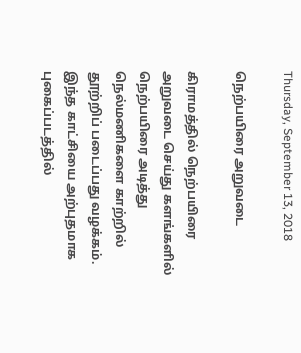Thursday, September 13, 2018

நெற்பயிரை அறுவடை

கிராமத்தில் நெற்பயிரை அறுவடை செய்து களங்களில் நெற்பயிரை அடித்து நெல்மணிகளை காற்றில் தூற்றிப் படைப்பது வழக்கம். இந்த காட்சியை அற்புதமாக புகைப்படத்தில்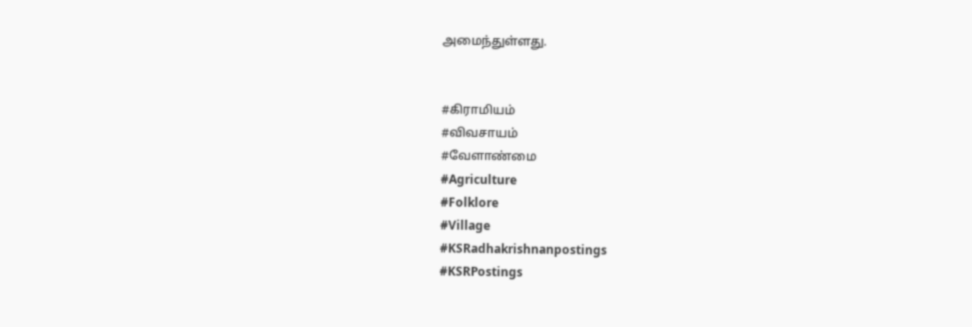அமைந்துள்ளது.


#கிராமியம்
#விவசாயம்
#வேளாண்மை
#Agriculture
#Folklore
#Village
#KSRadhakrishnanpostings
#KSRPostings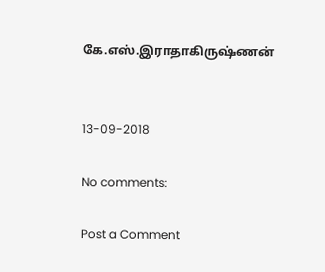கே.எஸ்.இராதாகிருஷ்ணன்


13-09-2018

No comments:

Post a Comment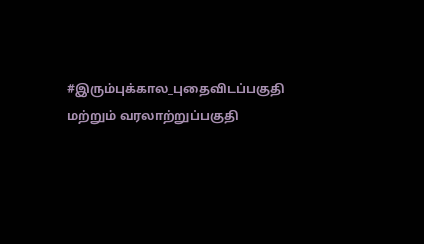#இரும்புக்கால_புதைவிடப்பகுதி மற்றும் வரலாற்றுப்பகுதி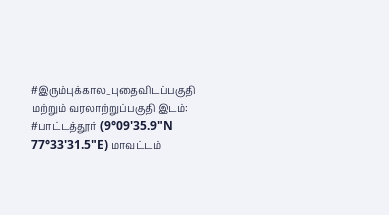#இரும்புக்கால_புதைவிடப்பகுதி மற்றும் வரலாற்றுப்பகுதி இடம்: #பாட்டத்தூர் (9°09'35.9"N 77°33'31.5"E) மாவட்டம்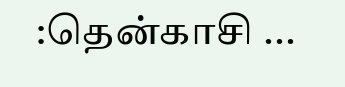:தென்காசி ...